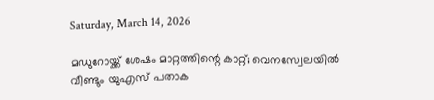Saturday, March 14, 2026

മഡുറോയ്ക്ക് ശേഷം മാറ്റത്തിന്റെ കാറ്റ്; വെനസ്വേലയിൽ വീണ്ടും യുഎസ് പതാക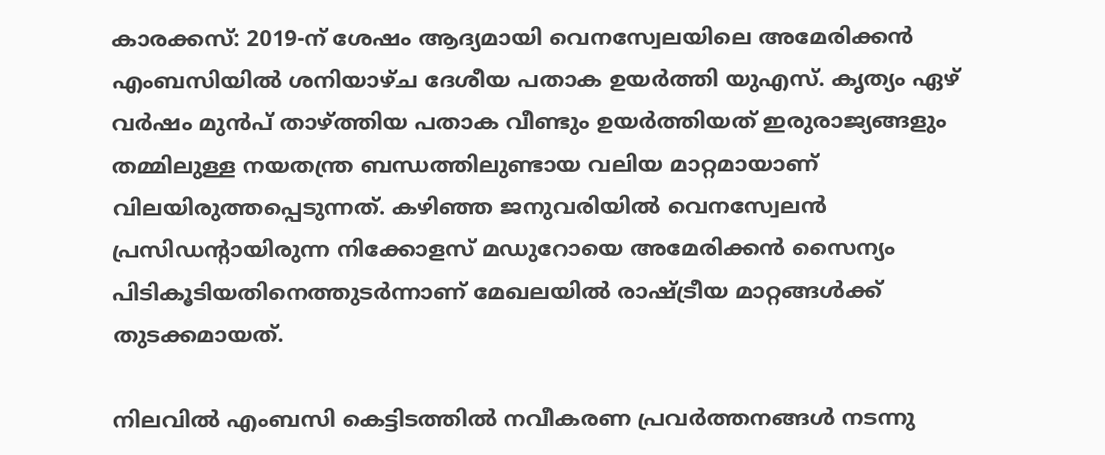കാരക്കസ്: 2019-ന് ശേഷം ആദ്യമായി വെനസ്വേലയിലെ അമേരിക്കൻ എംബസിയിൽ ശനിയാഴ്ച ദേശീയ പതാക ഉയർത്തി യുഎസ്. കൃത്യം ഏഴ് വർഷം മുൻപ് താഴ്ത്തിയ പതാക വീണ്ടും ഉയർത്തിയത് ഇരുരാജ്യങ്ങളും തമ്മിലുള്ള നയതന്ത്ര ബന്ധത്തിലുണ്ടായ വലിയ മാറ്റമായാണ് വിലയിരുത്തപ്പെടുന്നത്. കഴിഞ്ഞ ജനുവരിയിൽ വെനസ്വേലൻ പ്രസിഡന്റായിരുന്ന നിക്കോളസ് മഡുറോയെ അമേരിക്കൻ സൈന്യം പിടികൂടിയതിനെത്തുടർന്നാണ് മേഖലയിൽ രാഷ്ട്രീയ മാറ്റങ്ങൾക്ക് തുടക്കമായത്.

നിലവിൽ എംബസി കെട്ടിടത്തിൽ നവീകരണ പ്രവർത്തനങ്ങൾ നടന്നു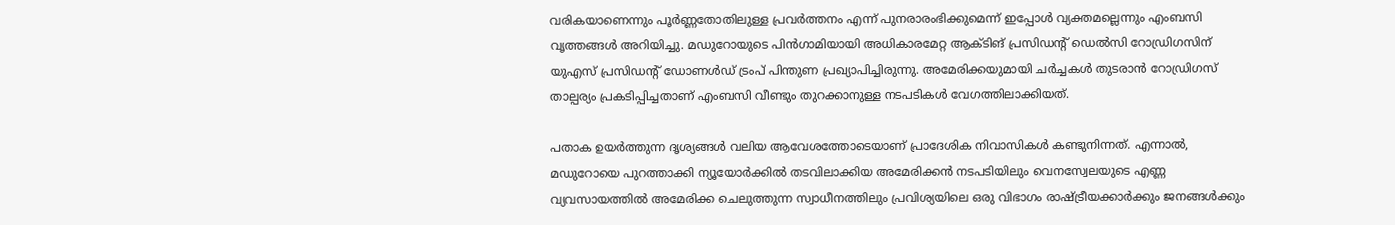വരികയാണെന്നും പൂർണ്ണതോതിലുള്ള പ്രവർത്തനം എന്ന് പുനരാരംഭിക്കുമെന്ന് ഇപ്പോൾ വ്യക്തമല്ലെന്നും എംബസി വൃത്തങ്ങൾ അറിയിച്ചു. മഡുറോയുടെ പിൻഗാമിയായി അധികാരമേറ്റ ആക്ടിങ് പ്രസിഡന്റ് ഡെൽസി റോഡ്രിഗസിന് യുഎസ് പ്രസിഡന്റ് ഡോണൾഡ് ട്രംപ് പിന്തുണ പ്രഖ്യാപിച്ചിരുന്നു. അമേരിക്കയുമായി ചർച്ചകൾ തുടരാൻ റോഡ്രിഗസ് താല്പര്യം പ്രകടിപ്പിച്ചതാണ് എംബസി വീണ്ടും തുറക്കാനുള്ള നടപടികൾ വേഗത്തിലാക്കിയത്.

പതാക ഉയർത്തുന്ന ദൃശ്യങ്ങൾ വലിയ ആവേശത്തോടെയാണ് പ്രാദേശിക നിവാസികൾ കണ്ടുനിന്നത്. എന്നാൽ, മഡുറോയെ പുറത്താക്കി ന്യൂയോർക്കിൽ തടവിലാക്കിയ അമേരിക്കൻ നടപടിയിലും വെനസ്വേലയുടെ എണ്ണ വ്യവസായത്തിൽ അമേരിക്ക ചെലുത്തുന്ന സ്വാധീനത്തിലും പ്രവിശ്യയിലെ ഒരു വിഭാഗം രാഷ്ട്രീയക്കാർക്കും ജനങ്ങൾക്കും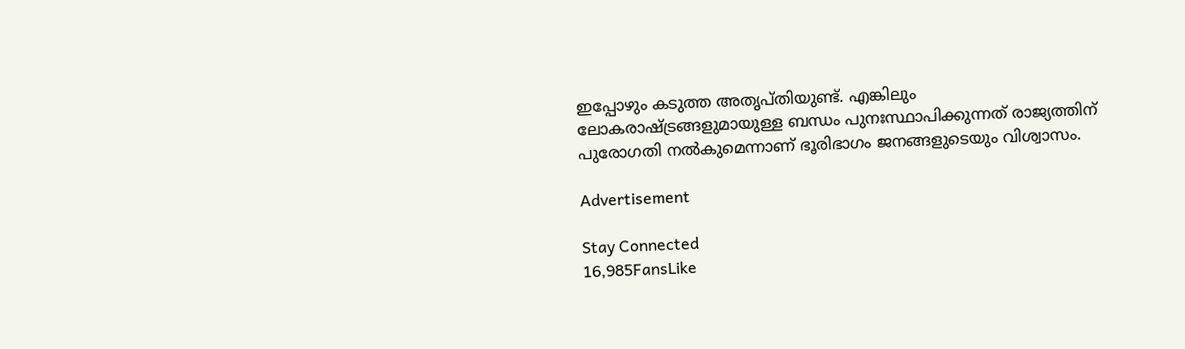ഇപ്പോഴും കടുത്ത അതൃപ്തിയുണ്ട്. എങ്കിലും ലോകരാഷ്ട്രങ്ങളുമായുള്ള ബന്ധം പുനഃസ്ഥാപിക്കുന്നത് രാജ്യത്തിന് പുരോഗതി നൽകുമെന്നാണ് ഭൂരിഭാഗം ജനങ്ങളുടെയും വിശ്വാസം.

Advertisement

Stay Connected
16,985FansLike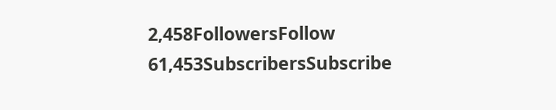2,458FollowersFollow
61,453SubscribersSubscribe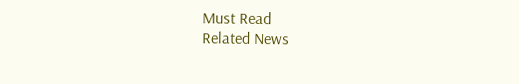Must Read
Related News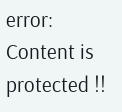error: Content is protected !!